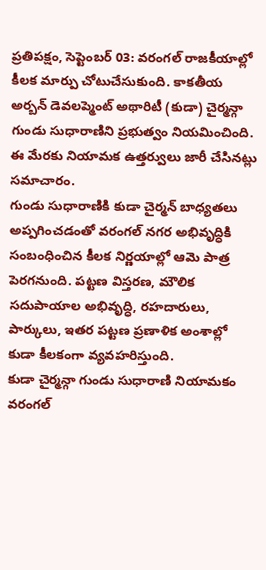ప్రతిపక్షం, సెప్టెంబర్ 03: వరంగల్ రాజకీయాల్లో కీలక మార్పు చోటుచేసుకుంది. కాకతీయ అర్బన్ డెవలప్మెంట్ అథారిటీ (కుడా) చైర్మన్గా గుండు సుధారాణిని ప్రభుత్వం నియమించింది. ఈ మేరకు నియామక ఉత్తర్వులు జారీ చేసినట్లు సమాచారం.
గుండు సుధారాణికి కుడా చైర్మన్ బాధ్యతలు అప్పగించడంతో వరంగల్ నగర అభివృద్ధికి సంబంధించిన కీలక నిర్ణయాల్లో ఆమె పాత్ర పెరగనుంది. పట్టణ విస్తరణ, మౌలిక సదుపాయాల అభివృద్ధి, రహదారులు, పార్కులు, ఇతర పట్టణ ప్రణాళిక అంశాల్లో కుడా కీలకంగా వ్యవహరిస్తుంది.
కుడా చైర్మన్గా గుండు సుధారాణి నియామకం వరంగల్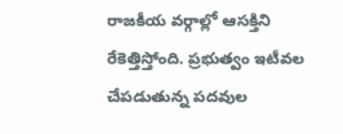రాజకీయ వర్గాల్లో ఆసక్తిని రేకెత్తిస్తోంది. ప్రభుత్వం ఇటీవల చేపడుతున్న పదవుల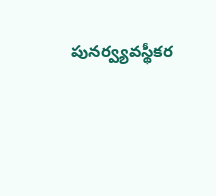పునర్వ్యవస్థీకర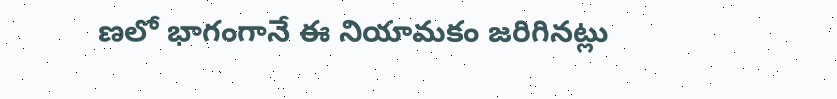ణలో భాగంగానే ఈ నియామకం జరిగినట్లు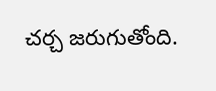చర్చ జరుగుతోంది.